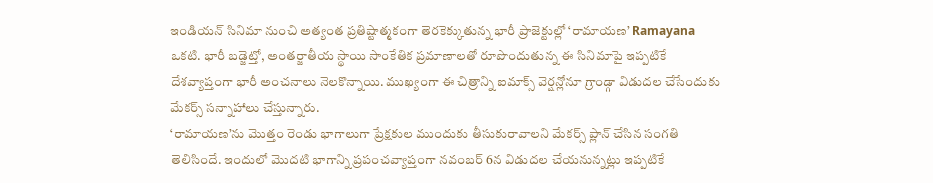ఇండియన్ సినిమా నుంచి అత్యంత ప్రతిష్టాత్మకంగా తెరకెక్కుతున్న భారీ ప్రాజెక్టుల్లో ‘రామాయణ’ Ramayana ఒకటి. భారీ బడ్జెట్తో, అంతర్జాతీయ స్థాయి సాంకేతిక ప్రమాణాలతో రూపొందుతున్న ఈ సినిమాపై ఇప్పటికే దేశవ్యాప్తంగా భారీ అంచనాలు నెలకొన్నాయి. ముఖ్యంగా ఈ చిత్రాన్ని ఐమాక్స్ వెర్షన్లోనూ గ్రాండ్గా విడుదల చేసేందుకు మేకర్స్ సన్నాహాలు చేస్తున్నారు.
‘రామాయణ’ను మొత్తం రెండు భాగాలుగా ప్రేక్షకుల ముందుకు తీసుకురావాలని మేకర్స్ ప్లాన్ చేసిన సంగతి తెలిసిందే. ఇందులో మొదటి భాగాన్ని ప్రపంచవ్యాప్తంగా నవంబర్ 6న విడుదల చేయనున్నట్లు ఇప్పటికే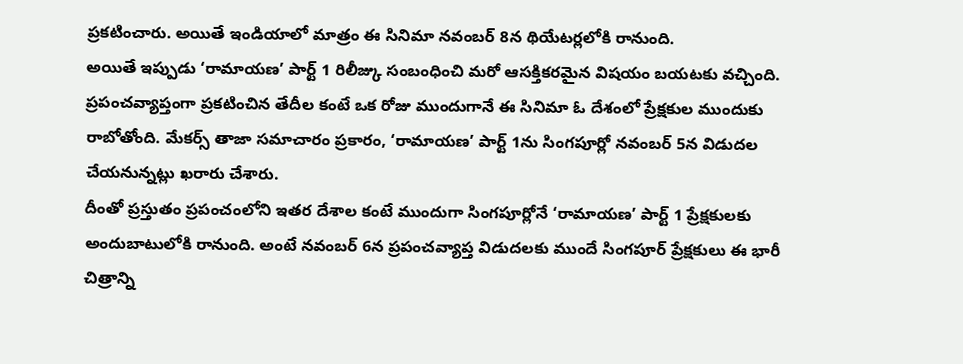ప్రకటించారు. అయితే ఇండియాలో మాత్రం ఈ సినిమా నవంబర్ 8న థియేటర్లలోకి రానుంది.
అయితే ఇప్పుడు ‘రామాయణ’ పార్ట్ 1 రిలీజ్కు సంబంధించి మరో ఆసక్తికరమైన విషయం బయటకు వచ్చింది. ప్రపంచవ్యాప్తంగా ప్రకటించిన తేదీల కంటే ఒక రోజు ముందుగానే ఈ సినిమా ఓ దేశంలో ప్రేక్షకుల ముందుకు రాబోతోంది. మేకర్స్ తాజా సమాచారం ప్రకారం, ‘రామాయణ’ పార్ట్ 1ను సింగపూర్లో నవంబర్ 5న విడుదల చేయనున్నట్లు ఖరారు చేశారు.
దీంతో ప్రస్తుతం ప్రపంచంలోని ఇతర దేశాల కంటే ముందుగా సింగపూర్లోనే ‘రామాయణ’ పార్ట్ 1 ప్రేక్షకులకు అందుబాటులోకి రానుంది. అంటే నవంబర్ 6న ప్రపంచవ్యాప్త విడుదలకు ముందే సింగపూర్ ప్రేక్షకులు ఈ భారీ చిత్రాన్ని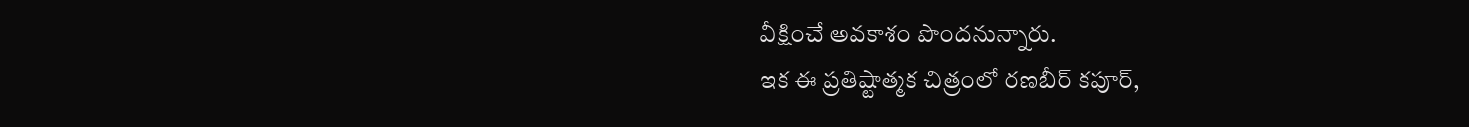వీక్షించే అవకాశం పొందనున్నారు.
ఇక ఈ ప్రతిష్టాత్మక చిత్రంలో రణబీర్ కపూర్,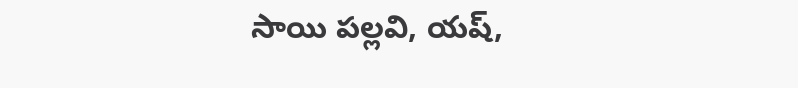సాయి పల్లవి, యష్,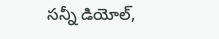సన్నీ డియోల్,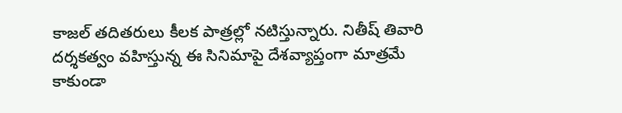కాజల్ తదితరులు కీలక పాత్రల్లో నటిస్తున్నారు. నితీష్ తివారి దర్శకత్వం వహిస్తున్న ఈ సినిమాపై దేశవ్యాప్తంగా మాత్రమే కాకుండా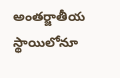అంతర్జాతీయ స్థాయిలోనూ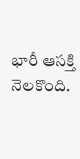భారీ ఆసక్తి నెలకొంది.